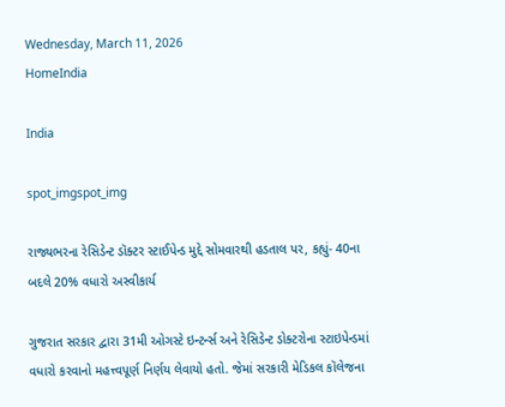Wednesday, March 11, 2026
HomeIndia

India

spot_imgspot_img

રાજ્યભરના રેસિડેન્ટ ડૉક્ટર સ્ટાઈપેન્ડ મુદ્દે સોમવારથી હડતાલ પર, કહ્યું- 40ના બદલે 20% વધારો અસ્વીકાર્ય

ગુજરાત સરકાર દ્વારા 31મી ઓગસ્ટે ઇન્ટર્ન્સ અને રેસિડેન્ટ ડોક્ટરોના સ્ટાઇપેન્ડમાં વધારો કરવાનો મહત્ત્વપૂર્ણ નિર્ણય લેવાયો હતો. જેમાં સરકારી મેડિકલ કૉલેજના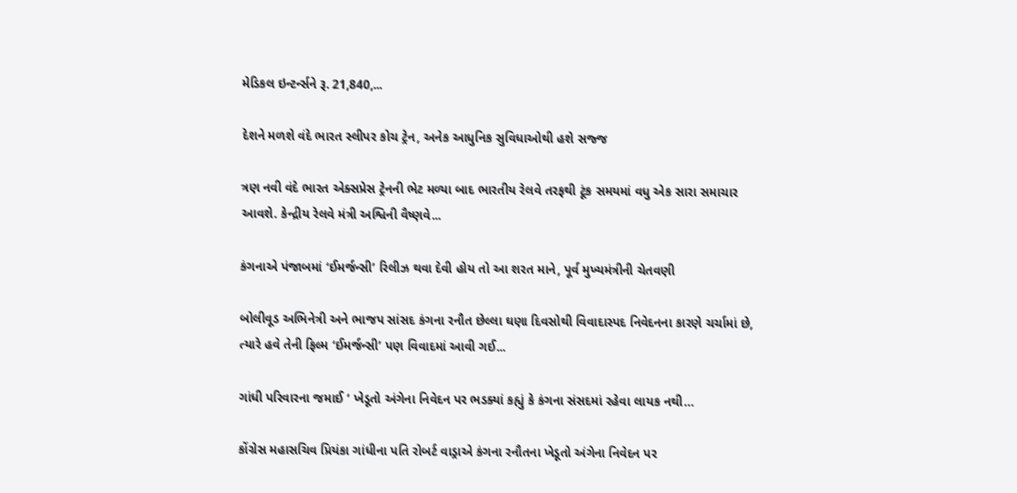મેડિકલ ઇન્ટર્ન્સને રૂ. 21,840,...

દેશને મળશે વંદે ભારત સ્લીપર કોચ ટ્રેન, અનેક આધુનિક સુવિધાઓથી હશે સજ્જ

ત્રણ નવી વંદે ભારત એક્સપ્રેસ ટ્રેનની ભેટ મળ્યા બાદ ભારતીય રેલવે તરફથી ટૂંક સમયમાં વધુ એક સારા સમાચાર આવશે. કેન્દ્રીય રેલવે મંત્રી અશ્વિની વૈષ્ણવે...

કંગનાએ પંજાબમાં ‘ઈમર્જન્સી’ રિલીઝ થવા દેવી હોય તો આ શરત માને, પૂર્વ મુખ્યમંત્રીની ચેતવણી

બોલીવૂડ અભિનેત્રી અને ભાજપ સાંસદ કંગના રનૌત છેલ્લા ઘણા દિવસોથી વિવાદાસ્પદ નિવેદનના કારણે ચર્ચામાં છે, ત્યારે હવે તેની ફિલ્મ ‘ઈમર્જન્સી’ પણ વિવાદમાં આવી ગઈ...

ગાંધી પરિવારના જમાઈ ‘ ખેડૂતો અંગેના નિવેદન પર ભડક્યાં કહ્યું કે કંગના સંસદમાં રહેવા લાયક નથી…

કોંગ્રેસ મહાસચિવ પ્રિયંકા ગાંધીના પતિ રોબર્ટ વાડ્રાએ કંગના રનૌતના ખેડૂતો અંગેના નિવેદન પર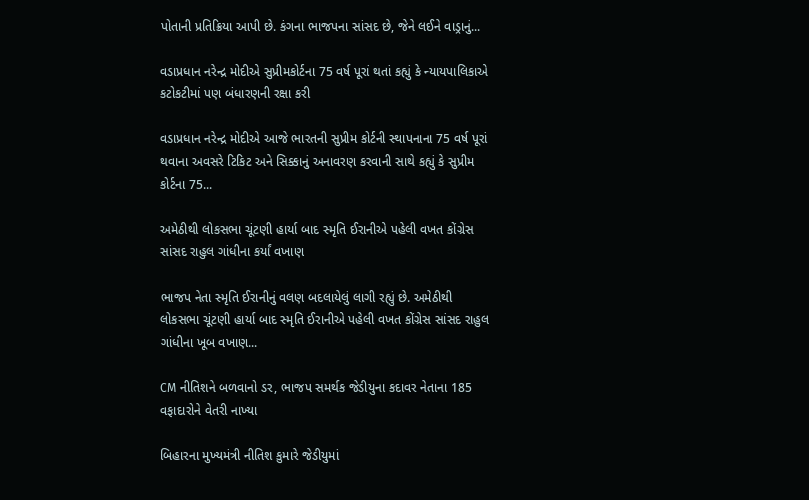પોતાની પ્રતિક્રિયા આપી છે. કંગના ભાજપના સાંસદ છે, જેને લઈને વાડ્રાનું...

વડાપ્રધાન નરેન્દ્ર મોદીએ સુપ્રીમકોર્ટના 75 વર્ષ પૂરાં થતાં કહ્યું કે ન્યાયપાલિકાએ કટોકટીમાં પણ બંધારણની રક્ષા કરી

વડાપ્રધાન નરેન્દ્ર મોદીએ આજે ભારતની સુપ્રીમ કોર્ટની સ્થાપનાના 75 વર્ષ પૂરાં થવાના અવસરે ટિકિટ અને સિક્કાનું અનાવરણ કરવાની સાથે કહ્યું કે સુપ્રીમ કોર્ટના 75...

અમેઠીથી લોકસભા ચૂંટણી હાર્યા બાદ સ્મૃતિ ઈરાનીએ પહેલી વખત કોંગ્રેસ સાંસદ રાહુલ ગાંધીના કર્યાં વખાણ

ભાજપ નેતા સ્મૃતિ ઈરાનીનું વલણ બદલાયેલું લાગી રહ્યું છે. અમેઠીથી લોકસભા ચૂંટણી હાર્યા બાદ સ્મૃતિ ઈરાનીએ પહેલી વખત કોંગ્રેસ સાંસદ રાહુલ ગાંધીના ખૂબ વખાણ...

CM નીતિશને બળવાનો ડર, ભાજપ સમર્થક જેડીયુના કદાવર નેતાના 185 વફાદારોને વેતરી નાખ્યા

બિહારના મુખ્યમંત્રી નીતિશ કુમારે જેડીયુમાં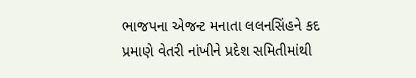ભાજપના એજન્ટ મનાતા લલનસિંહને કદ પ્રમાણે વેતરી નાંખીને પ્રદેશ સમિતીમાંથી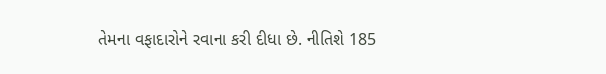તેમના વફાદારોને રવાના કરી દીધા છે. નીતિશે 185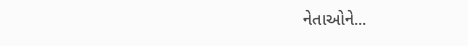નેતાઓને...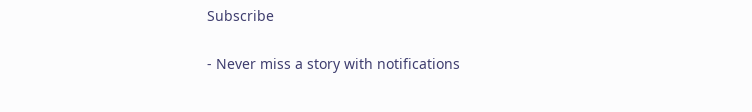Subscribe

- Never miss a story with notifications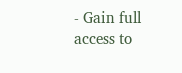- Gain full access to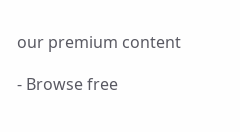our premium content

- Browse free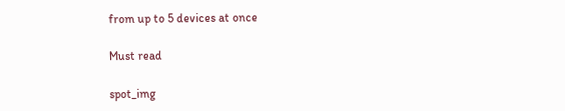from up to 5 devices at once

Must read

spot_img